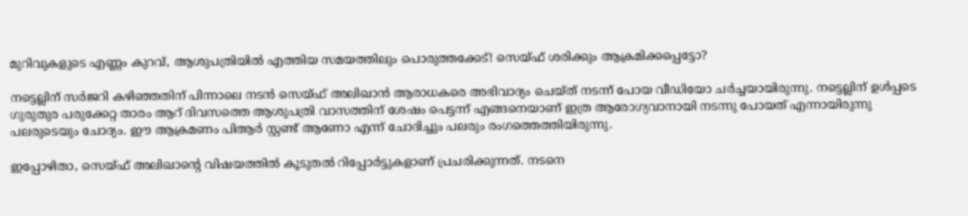മുറിവുകളുടെ എണ്ണം കുറവ്, ആശുപത്രിയില്‍ എത്തിയ സമയത്തിലും പൊരുത്തക്കേട്! സെയ്ഫ് ശരിക്കും ആക്രമിക്കപ്പെട്ടോ?

നട്ടെല്ലിന് സര്‍ജറി കഴിഞ്ഞതിന് പിന്നാലെ നടന്‍ സെയ്ഫ് അലിഖാന്‍ ആരാധകരെ അഭിവാദ്യം ചെയ്ത് നടന്ന് പോയ വീഡിയോ ചര്‍ച്ചയായിരുന്നു. നട്ടെല്ലിന് ഉള്‍പ്പടെ ഗുരുതുര പരുക്കേറ്റ താരം ആറ് ദിവസത്തെ ആശുപത്രി വാസത്തിന് ശേഷം പെട്ടന്ന് എങ്ങനെയാണ് ഇത്ര ആരോഗ്യവാനായി നടന്നു പോയത് എന്നായിരുന്നു പലരുടെയും ചോദ്യം. ഈ ആക്രമണം പിആര്‍ സ്റ്റണ്ട് ആണോ എന്ന് ചോദിച്ചും പലരും രംഗത്തെത്തിയിരുന്നു.

ഇപ്പോഴിതാ, സെയ്ഫ് അലിഖാന്റെ വിഷയത്തില്‍ കൂടുതല്‍ റിപ്പോര്‍ട്ടുകളാണ് പ്രചരിക്കുന്നത്. നടനെ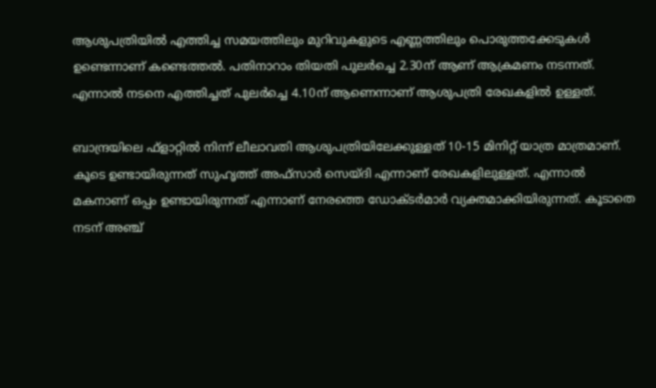ആശുപത്രിയില്‍ എത്തിച്ച സമയത്തിലും മുറിവുകളുടെ എണ്ണത്തിലും പൊരുത്തക്കേടുകള്‍ ഉണ്ടെന്നാണ് കണ്ടെത്തല്‍. പതിനാറാം തിയതി പുലര്‍ച്ചെ 2.30ന് ആണ് ആക്രമണം നടന്നത്. എന്നാല്‍ നടനെ എത്തിച്ചത് പുലര്‍ച്ചെ 4.10ന് ആണെന്നാണ് ആശുപത്രി രേഖകളില്‍ ഉള്ളത്.

ബാന്ദ്രയിലെ ഫ്‌ളാറ്റില്‍ നിന്ന് ലീലാവതി ആശുപത്രിയിലേക്കുള്ളത് 10-15 മിനിറ്റ് യാത്ര മാത്രമാണ്. കൂടെ ഉണ്ടായിരുന്നത് സുഹൃത്ത് അഫ്‌സാര്‍ സെയ്ദി എന്നാണ് രേഖകളിലുള്ളത്. എന്നാല്‍ മകനാണ് ഒപ്പം ഉണ്ടായിരുന്നത് എന്നാണ് നേരത്തെ ഡോക്ടര്‍മാര്‍ വ്യക്തമാക്കിയിരുന്നത്. കൂടാതെ നടന് അഞ്ച്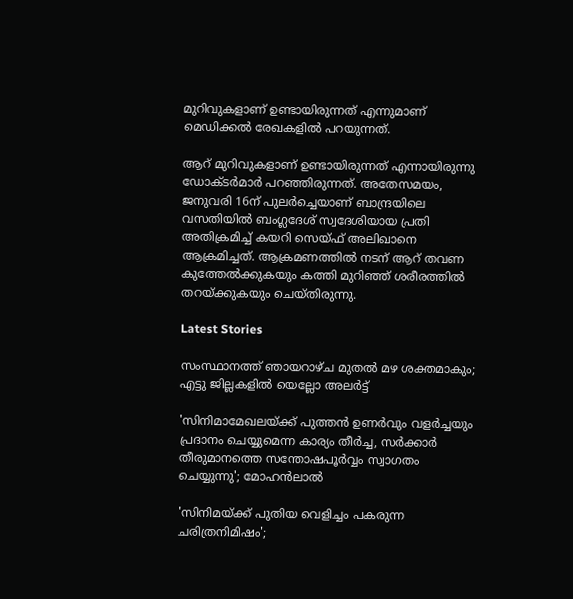മുറിവുകളാണ് ഉണ്ടായിരുന്നത് എന്നുമാണ് മെഡിക്കല്‍ രേഖകളില്‍ പറയുന്നത്.

ആറ് മുറിവുകളാണ് ഉണ്ടായിരുന്നത് എന്നായിരുന്നു ഡോക്ടര്‍മാര്‍ പറഞ്ഞിരുന്നത്. അതേസമയം, ജനുവരി 16ന് പുലര്‍ച്ചെയാണ് ബാന്ദ്രയിലെ വസതിയില്‍ ബംഗ്ലദേശ് സ്വദേശിയായ പ്രതി അതിക്രമിച്ച് കയറി സെയ്ഫ് അലിഖാനെ ആക്രമിച്ചത്. ആക്രമണത്തില്‍ നടന് ആറ് തവണ കുത്തേല്‍ക്കുകയും കത്തി മുറിഞ്ഞ് ശരീരത്തില്‍ തറയ്ക്കുകയും ചെയ്തിരുന്നു.

Latest Stories

സംസ്ഥാനത്ത് ഞായറാഴ്ച മുതല്‍ മഴ ശക്തമാകും; എട്ടു ജില്ലകളില്‍ യെല്ലോ അലര്‍ട്ട്

'സിനിമാമേഖലയ്ക്ക് പുത്തന്‍ ഉണര്‍വും വളര്‍ച്ചയും പ്രദാനം ചെയ്യുമെന്ന കാര്യം തീര്‍ച്ച, സര്‍ക്കാര്‍ തീരുമാനത്തെ സന്തോഷപൂര്‍വ്വം സ്വാഗതം ചെയ്യുന്നു'; മോഹൻലാൽ

'സിനിമയ്ക്ക് പുതിയ വെളിച്ചം പകരുന്ന ചരിത്രനിമിഷം';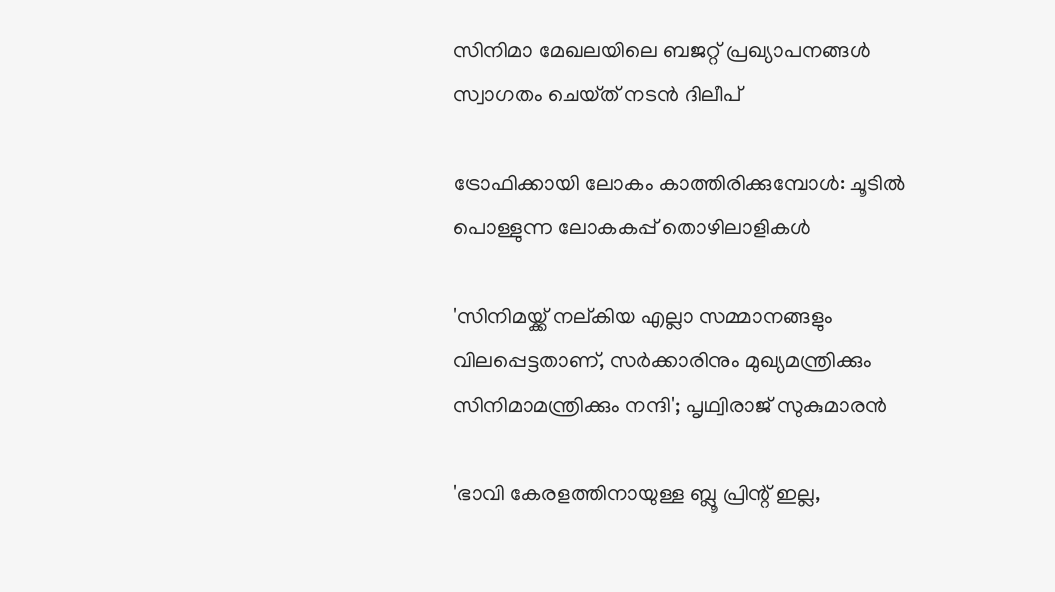സിനിമാ മേഖലയിലെ ബജറ്റ് പ്രഖ്യാപനങ്ങൾ സ്വാഗതം ചെയ്‌ത് നടൻ ദിലീപ്

ട്രോഫിക്കായി ലോകം കാത്തിരിക്കുമ്പോൾ: ചൂടിൽ പൊള്ളുന്ന ലോകകപ്പ് തൊഴിലാളികൾ

'സിനിമയ്ക്ക് നല്കിയ എല്ലാ സമ്മാനങ്ങളും വിലപ്പെട്ടതാണ്, സർക്കാരിനും മുഖ്യമന്ത്രിക്കും സിനിമാമന്ത്രിക്കും നന്ദി'; പൃഥ്വിരാജ് സുകുമാരൻ

'ഭാവി കേരളത്തിനായുള്ള ബ്ലൂ പ്രിന്റ് ഇല്ല,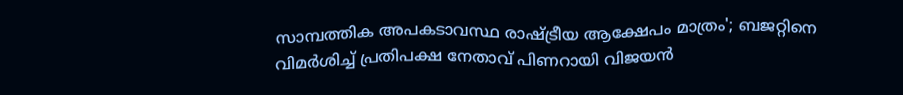സാമ്പത്തിക അപകടാവസ്ഥ രാഷ്ട്രീയ ആക്ഷേപം മാത്രം'; ബജറ്റിനെ വിമർശിച്ച് പ്രതിപക്ഷ നേതാവ് പിണറായി വിജയൻ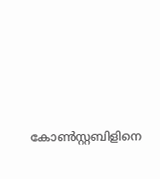കോണ്‍സ്റ്റബിളിനെ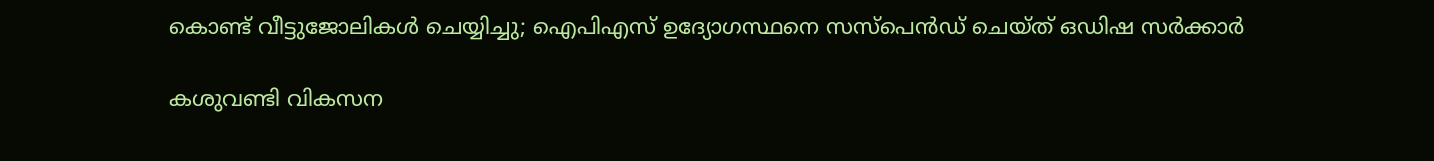കൊണ്ട് വീട്ടുജോലികള്‍ ചെയ്യിച്ചു; ഐപിഎസ് ഉദ്യോഗസ്ഥനെ സസ്‌പെന്‍ഡ് ചെയ്ത് ഒഡിഷ സര്‍ക്കാര്‍

കശുവണ്ടി വികസന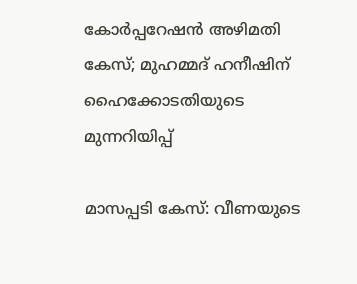കോർപ്പറേഷൻ അഴിമതി കേസ്; മുഹമ്മദ് ഹനീഷിന് ഹൈക്കോടതിയുടെ മുന്നറിയിപ്പ്

മാസപ്പടി കേസ്: വീണയുടെ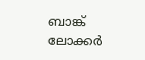ബാങ്ക് ലോക്കർ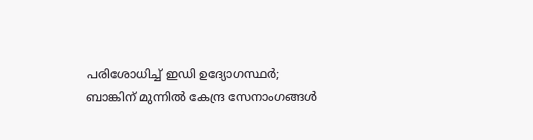പരിശോധിച്ച് ഇഡി ഉദ്യോഗസ്ഥർ; ബാങ്കിന് മുന്നിൽ കേന്ദ്ര സേനാംഗങ്ങൾ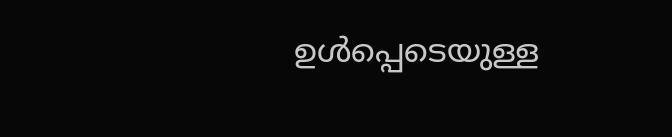ഉൾപ്പെടെയുള്ള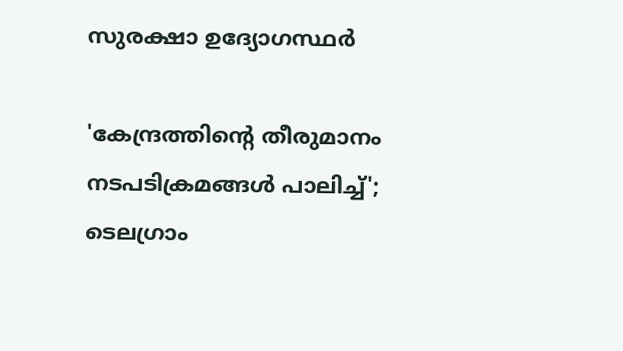സുരക്ഷാ ഉദ്യോഗസ്ഥർ

'കേന്ദ്രത്തിൻ്റെ തീരുമാനം നടപടിക്രമങ്ങൾ പാലിച്ച്'; ടെലഗ്രാം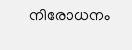നിരോധനം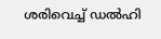ശരിവെച്ച് ഡൽഹി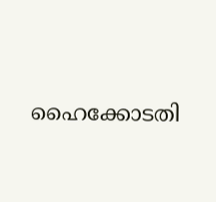ഹൈക്കോടതി